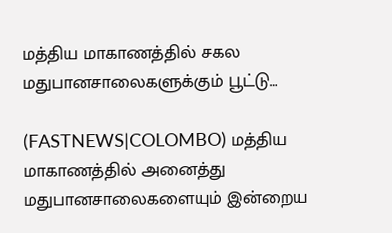மத்திய மாகாணத்தில் சகல மதுபானசாலைகளுக்கும் பூட்டு…

(FASTNEWS|COLOMBO) மத்திய மாகாணத்தில் அனைத்து மதுபானசாலைகளையும் இன்றைய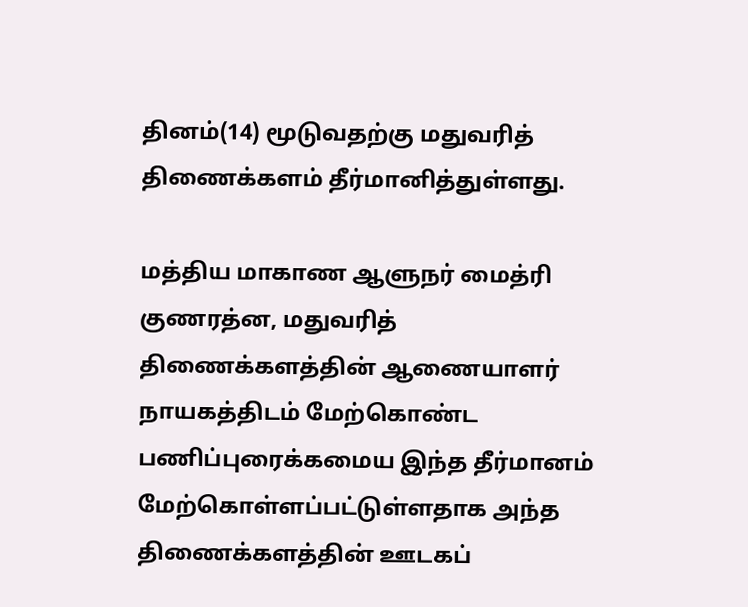தினம்(14) மூடுவதற்கு மதுவரித் திணைக்களம் தீர்மானித்துள்ளது.

மத்திய மாகாண ஆளுநர் மைத்ரி குணரத்ன, மதுவரித் திணைக்களத்தின் ஆணையாளர் நாயகத்திடம் மேற்கொண்ட பணிப்புரைக்கமைய இந்த தீர்மானம் மேற்கொள்ளப்பட்டுள்ளதாக அந்த திணைக்களத்தின் ஊடகப்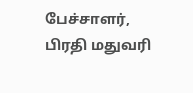பேச்சாளர், பிரதி மதுவரி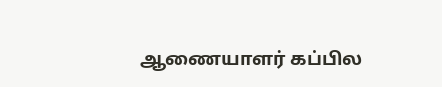ஆணையாளர் கப்பில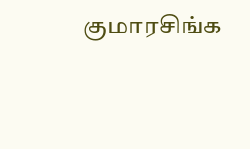குமாரசிங்க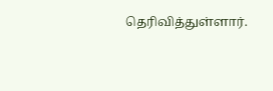தெரிவித்துள்ளார்.